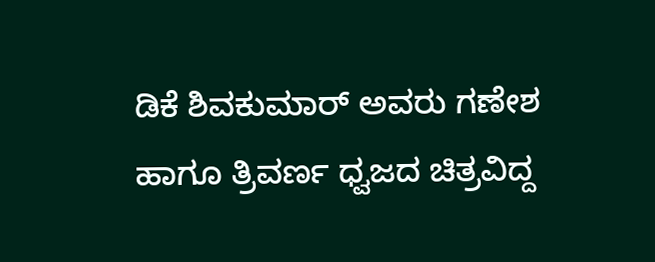ಡಿಕೆ ಶಿವಕುಮಾರ್ ಅವರು ಗಣೇಶ ಹಾಗೂ ತ್ರಿವರ್ಣ ಧ್ವಜದ ಚಿತ್ರವಿದ್ದ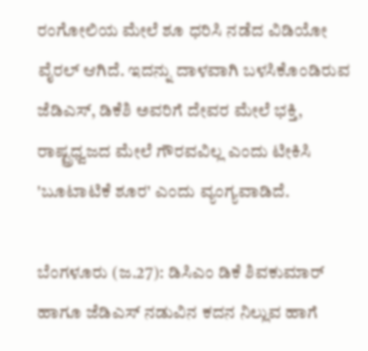ರಂಗೋಲಿಯ ಮೇಲೆ ಶೂ ಧರಿಸಿ ನಡೆದ ವಿಡಿಯೋ ವೈರಲ್ ಆಗಿದೆ. ಇದನ್ನು ದಾಳವಾಗಿ ಬಳಸಿಕೊಂಡಿರುವ ಜೆಡಿಎಸ್, ಡಿಕೆಶಿ ಅವರಿಗೆ ದೇವರ ಮೇಲೆ ಭಕ್ತಿ, ರಾಷ್ಟ್ರಧ್ವಜದ ಮೇಲೆ ಗೌರವವಿಲ್ಲ ಎಂದು ಟೀಕಿಸಿ 'ಬೂಟಾಟಿಕೆ ಶೂರ' ಎಂದು ವ್ಯಂಗ್ಯವಾಡಿದೆ.

ಬೆಂಗಳೂರು (ಜ.27): ಡಿಸಿಎಂ ಡಿಕೆ ಶಿವಕುಮಾರ್‌ ಹಾಗೂ ಜೆಡಿಎಸ್‌ ನಡುವಿನ ಕದನ ನಿಲ್ಲುವ ಹಾಗೆ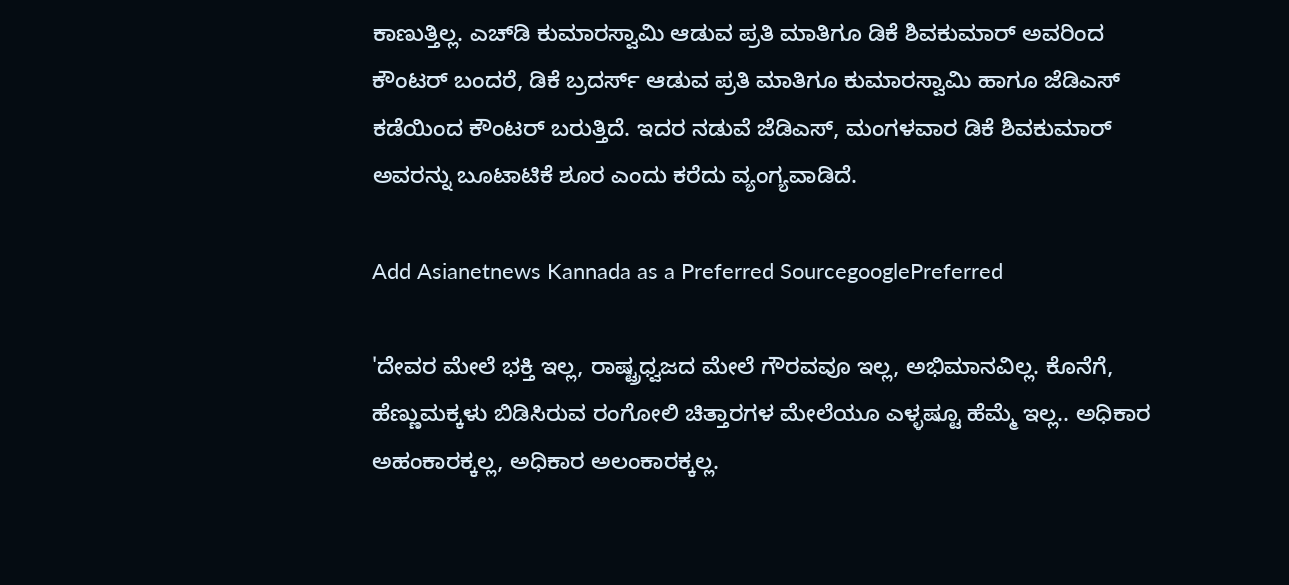ಕಾಣುತ್ತಿಲ್ಲ. ಎಚ್‌ಡಿ ಕುಮಾರಸ್ವಾಮಿ ಆಡುವ ಪ್ರತಿ ಮಾತಿಗೂ ಡಿಕೆ ಶಿವಕುಮಾರ್‌ ಅವರಿಂದ ಕೌಂಟರ್‌ ಬಂದರೆ, ಡಿಕೆ ಬ್ರದರ್ಸ್‌ ಆಡುವ ಪ್ರತಿ ಮಾತಿಗೂ ಕುಮಾರಸ್ವಾಮಿ ಹಾಗೂ ಜೆಡಿಎಸ್‌ ಕಡೆಯಿಂದ ಕೌಂಟರ್‌ ಬರುತ್ತಿದೆ. ಇದರ ನಡುವೆ ಜೆಡಿಎಸ್‌, ಮಂಗಳವಾರ ಡಿಕೆ ಶಿವಕುಮಾರ್‌ ಅವರನ್ನು ಬೂಟಾಟಿಕೆ ಶೂರ ಎಂದು ಕರೆದು ವ್ಯಂಗ್ಯವಾಡಿದೆ.

Add Asianetnews Kannada as a Preferred SourcegooglePreferred

'ದೇವರ ಮೇಲೆ ಭಕ್ತಿ ಇಲ್ಲ, ರಾಷ್ಟ್ರಧ್ವಜದ ಮೇಲೆ ಗೌರವವೂ ಇಲ್ಲ, ಅಭಿಮಾನವಿಲ್ಲ. ಕೊನೆಗೆ, ಹೆಣ್ಣುಮಕ್ಕಳು ಬಿಡಿಸಿರುವ ರಂಗೋಲಿ ಚಿತ್ತಾರಗಳ ಮೇಲೆಯೂ ಎಳ್ಳಷ್ಟೂ ಹೆಮ್ಮೆ ಇಲ್ಲ.. ಅಧಿಕಾರ ಅಹಂಕಾರಕ್ಕಲ್ಲ, ಅಧಿಕಾರ ಅಲಂಕಾರಕ್ಕಲ್ಲ.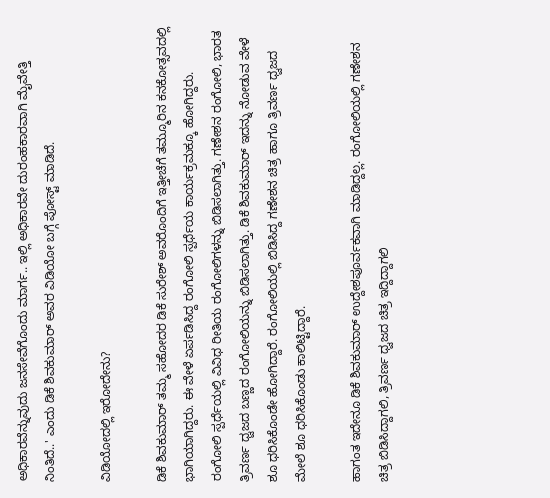ಅಧಿಕಾರವೆನ್ನುವುದು ಜನಸೇವೆಗೊಂದು ಮಾರ್ಗ.. ಇಲ್ಲಿ ಅಧಿಕಾರವೇ ದುರಂಹಕಾರವಾಗಿ ಮೈವೇತ್ತಿ ನಿಂತಿದೆ..' ಎಂದು ಡಿಕೆ ಶಿವಕುಮಾರ್‌ ಅವರ ವಿಡಿಯೋ ಬಗ್ಗೆ ಪೋಸ್ಟ್‌ ಮಾಡಿದೆ.

ವಿಡಿಯೋದಲ್ಲಿ ಇರೋದೇನು?

ಡಿಕೆ ಶಿವಕುಮಾರ್‌ ತಮ್ಮ ಸಹೋದರ ಡಿಕೆ ಸುರೇಶ್‌ ಅವರೊಂದಿಗೆ ಇತ್ತೀಚೆಗೆ ತಮ್ಮೂರಿನ ಕನಕೋತ್ಸವದಲ್ಲಿ ಭಾಗಿಯಾಗಿದ್ದರು. ಈ ವೇಳೆ ಏರ್ಪಡಿಸಿದ್ದ ರಂಗೋಲಿ ಸ್ಪರ್ಧೆಯ ಕಾರ್ಯಕ್ರಮಕ್ಕೂ ಹೋಗಿದ್ದರು. ರಂಗೋಲಿ ಸ್ಪರ್ಧೆಯಲ್ಲಿ ವಿವಿಧ ರೀತಿಯ ರಂಗೋಲಿಗಳನ್ನು ಬಿಡಿಸಲಾಗಿತ್ತು. ಗಣೇಶನ ರಂಗೋಲಿ, ಭಾರತ ತ್ರಿವರ್ಣ ಧ್ವಜದ ಬಣ್ಣದ ರಂಗೋಲಿಯನ್ನು ಬಿಡಿಸಲಾಗಿತ್ತು. ಡಿಕೆ ಶಿವಕುಮಾರ್‌ ಇದನ್ನು ನೋಡುವ ವೇಳೆ ಶೂ ಧರಿಸಿಕೊಂಡೇ ಹೋಗಿದ್ದಾರೆ. ರಂಗೋಲಿಯಲ್ಲಿ ಬಿಡಿಸಿದ್ದ ಗಣೇಶನ ಚಿತ್ರ ಹಾಗೂ ತ್ರಿವರ್ಣ ಧ್ವಜದ ಮೇಲೆ ಶೂ ಧರಿಸಿಕೊಂಡು ಕಾಲಿಟ್ಟಿದ್ದಾರೆ.

ಹಾಗಂತ ಇದೇನೂ ಡಿಕೆ ಶಿವಕುಮಾರ್‌ ಉದ್ದೇಶಪೂರ್ವಕವಾಗಿ ಮಾಡಿದ್ದಲ್ಲ. ರಂಗೋಲಿಯಲ್ಲಿ ಗಣೇಶನ ಚಿತ್ರ ಬಿಡಿಸಿದ್ದಾಗಲಿ, ತ್ರಿವರ್ಣ ಧ್ವಜದ ಚಿತ್ರ ಇದ್ದಿದ್ದಾಗಲಿ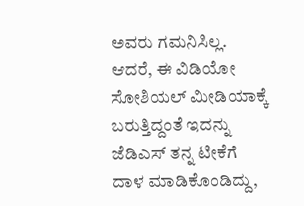ಅವರು ಗಮನಿಸಿಲ್ಲ. ಆದರೆ, ಈ ವಿಡಿಯೋ ಸೋಶಿಯಲ್‌ ಮೀಡಿಯಾಕ್ಕೆ ಬರುತ್ತಿದ್ದಂತೆ ಇದನ್ನು ಜೆಡಿಎಸ್‌ ತನ್ನ ಟೀಕೆಗೆ ದಾಳ ಮಾಡಿಕೊಂಡಿದ್ದು,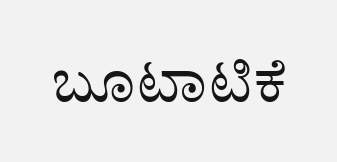ಬೂಟಾಟಿಕೆ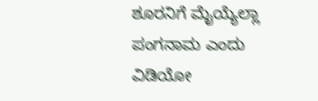ಶೂರನಿಗೆ ಮೈಯ್ಯೆಲ್ಲಾ ಪಂಗನಾಮ ಎಂದು ವಿಡಿಯೋ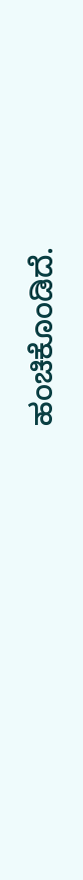ಹಂಚಿಕೊಂಡಿದೆ.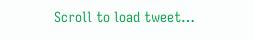Scroll to load tweet…